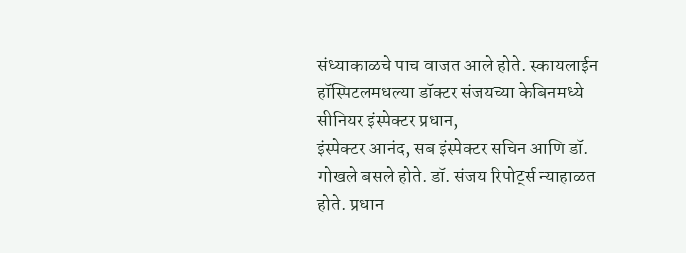संध्याकाळचे पाच वाजत आले होते. स्कायलाईन
हॉस्पिटलमधल्या डॉक्टर संजयच्या केबिनमध्ये सीनियर इंस्पेक्टर प्रधान,
इंस्पेक्टर आनंद, सब इंस्पेक्टर सचिन आणि डॉ.
गोखले बसले होते. डॉ. संजय रिपोर्ट्स न्याहाळत होते. प्रधान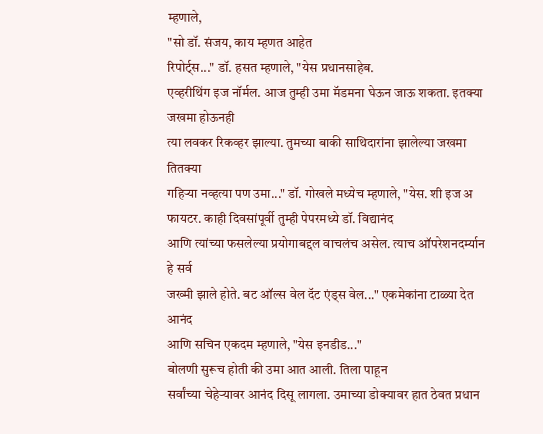म्हणाले,
"सो डॉ. संजय, काय म्हणत आहेत
रिपोर्ट्स..." डॉ. हसत म्हणाले, "येस प्रधानसाहेब.
एव्हरीथिंग इज नॉर्मल. आज तुम्ही उमा मॅडमना घेऊन जाऊ शकता. इतक्या जखमा होऊनही
त्या लवकर रिकव्हर झाल्या. तुमच्या बाकी साथिदारांना झालेल्या जखमा तितक्या
गहिऱ्या नव्हत्या पण उमा..." डॉ. गोखले मध्येच म्हणाले, "येस. शी इज अ फायटर. काही दिवसांपूर्वी तुम्ही पेपरमध्ये डॉ. विद्यानंद
आणि त्यांच्या फसलेल्या प्रयोगाबद्दल वाचलंच असेल. त्याच ऑपरेशनदर्म्यान हे सर्व
जख्मी झाले होते. बट ऑल्स वेल दॅट एंड्स वेल..." एकमेकांना टाळ्या देत आनंद
आणि सचिन एकदम म्हणाले, "येस इनडीड..."
बोलणी सुरूच होती की उमा आत आली. तिला पाहून
सर्वांच्या चेहेऱ्यावर आनंद दिसू लागला. उमाच्या डोक्यावर हात ठेवत प्रधान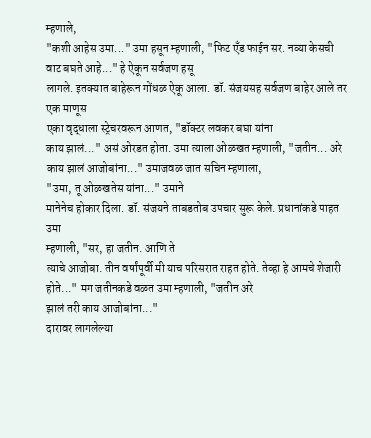म्हणाले,
"कशी आहेस उमा..." उमा हसून म्हणाली, "फिट एँड फाईन सर. नव्या केसची वाट बघते आहे..." हे ऐकून सर्वजण हसू
लागले. इतक्यात बाहेरून गोंधळ ऐकू आला. डॉ. संजयसह सर्वजण बाहेर आले तर एक माणूस
एका वृद्धाला स्ट्रेचरवरून आणत, "डॉक्टर लवकर बघा यांना
काय झालं..." असं ओरडत होता. उमा त्याला ओळखत म्हणाली, "जतीन... अरे काय झालं आजोबांना..." उमाजवळ जात सचिन म्हणाला,
"उमा, तू ओळखतेस यांना..." उमाने
मानेनेच होकार दिला. डॉ. संजयने ताबडतोब उपचार सुरू केले. प्रधानांकडे पाहत उमा
म्हणाली, "सर, हा जतीन. आणि ते
त्याचे आजोबा. तीन वर्षांपूर्वी मी याच परिसरात राहत होते. तेव्हा हे आमचे शेजारी
होते..." मग जतीनकडे वळत उमा म्हणाली, "जतीन अरे
झालं तरी काय आजोबांना..."
दारावर लागलेल्या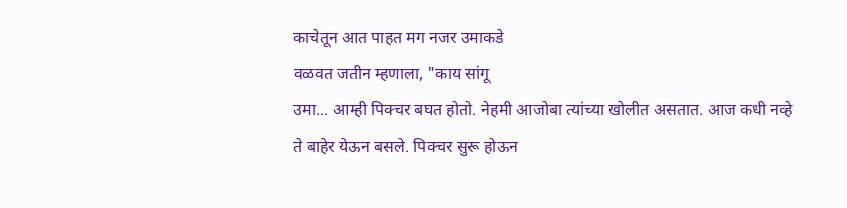काचेतून आत पाहत मग नजर उमाकडे
वळवत जतीन म्हणाला, "काय सांगू
उमा... आम्ही पिक्चर बघत होतो. नेहमी आजोबा त्यांच्या खोलीत असतात. आज कधी नव्हे
ते बाहेर येऊन बसले. पिक्चर सुरू होऊन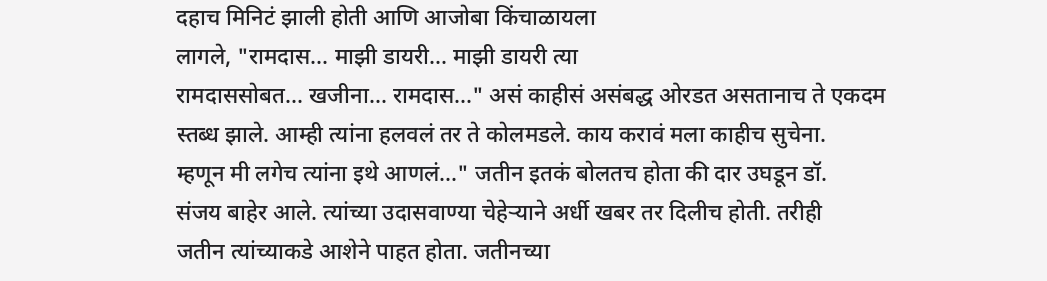दहाच मिनिटं झाली होती आणि आजोबा किंचाळायला
लागले, "रामदास... माझी डायरी... माझी डायरी त्या
रामदाससोबत... खजीना... रामदास..." असं काहीसं असंबद्ध ओरडत असतानाच ते एकदम
स्तब्ध झाले. आम्ही त्यांना हलवलं तर ते कोलमडले. काय करावं मला काहीच सुचेना.
म्हणून मी लगेच त्यांना इथे आणलं..." जतीन इतकं बोलतच होता की दार उघडून डॉ.
संजय बाहेर आले. त्यांच्या उदासवाण्या चेहेऱ्याने अर्धी खबर तर दिलीच होती. तरीही
जतीन त्यांच्याकडे आशेने पाहत होता. जतीनच्या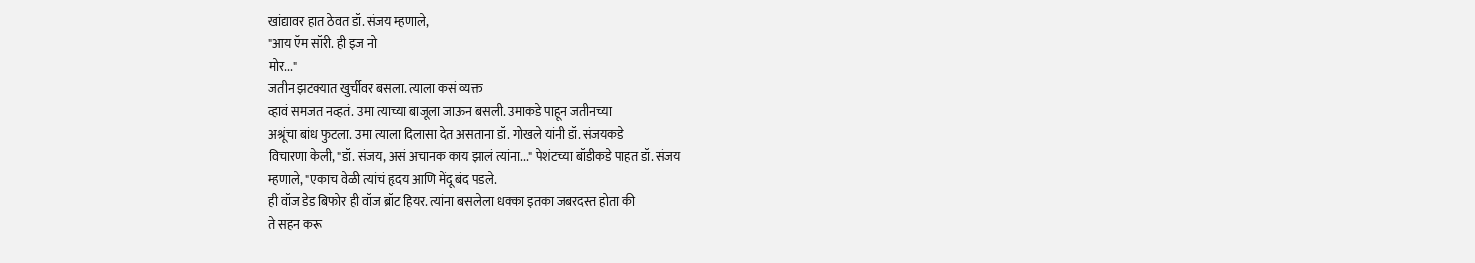खांद्यावर हात ठेवत डॉ. संजय म्हणाले,
"आय ऍम सॉरी. ही इज नो
मोर..."
जतीन झटक्यात खुर्चीवर बसला. त्याला कसं व्यक्त
व्हावं समजत नव्हतं. उमा त्याच्या बाजूला जाऊन बसली. उमाकडे पाहून जतीनच्या
अश्रूंचा बांध फुटला. उमा त्याला दिलासा देत असताना डॉ. गोखले यांनी डॉ. संजयकडे
विचारणा केली, "डॉ. संजय, असं अचानक काय झालं त्यांना..." पेशंटच्या बॉडीकडे पाहत डॉ. संजय
म्हणाले, "एकाच वेळी त्यांचं हृदय आणि मेंदू बंद पडले.
ही वॉज डेड बिफोर ही वॉज ब्रॉट हियर. त्यांना बसलेला धक्का इतका जबरदस्त होता की
ते सहन करू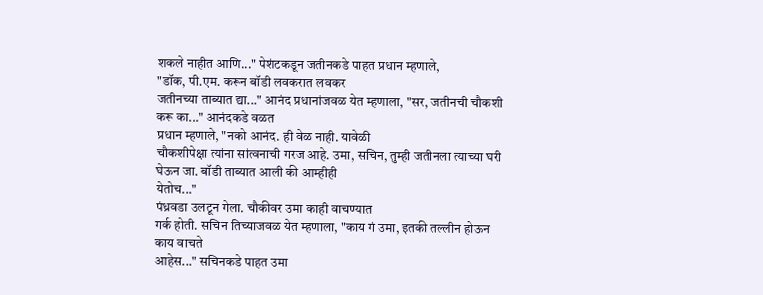शकले नाहीत आणि..." पेशंटकडून जतीनकडे पाहत प्रधान म्हणाले,
"डॉक, पी.एम. करून बॉडी लवकरात लवकर
जतीनच्या ताब्यात द्या..." आनंद प्रधानांजवळ येत म्हणाला, "सर, जतीनची चौकशी करू का..." आनंदकडे वळत
प्रधान म्हणाले, "नको आनंद. ही वेळ नाही. यावेळी
चौकशीपेक्षा त्यांना सांत्वनाची गरज आहे. उमा, सचिन, तुम्ही जतीनला त्याच्या घरी घेऊन जा. बॉडी ताब्यात आली की आम्हीही
येतोच..."
पंध्रवडा उलटून गेला. चौकीवर उमा काही वाचण्यात
गर्क होती. सचिन तिच्याजवळ येत म्हणाला, "काय गं उमा, इतकी तल्लीन होऊन काय वाचते
आहेस..." सचिनकडे पाहत उमा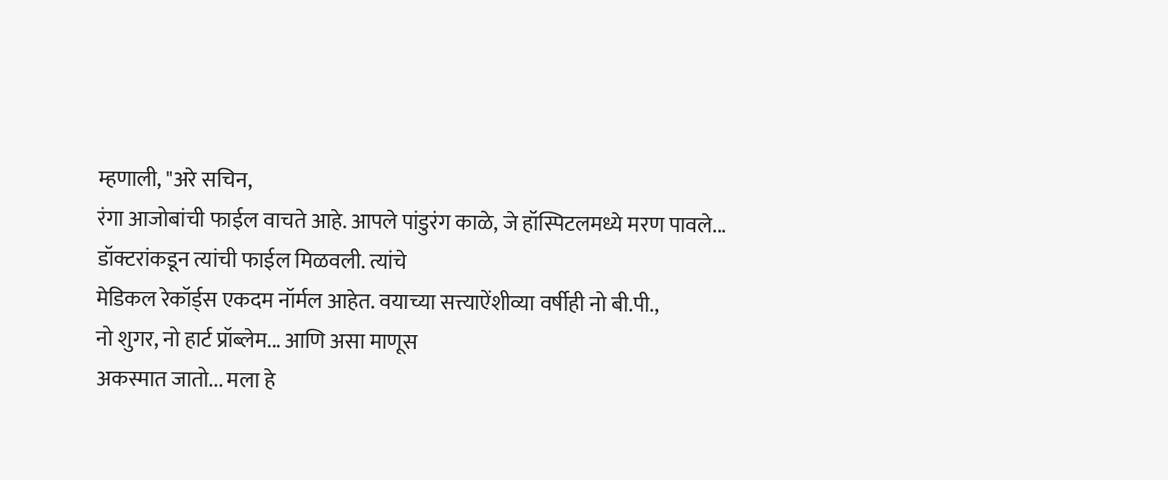म्हणाली, "अरे सचिन,
रंगा आजोबांची फाईल वाचते आहे. आपले पांडुरंग काळे, जे हॉस्पिटलमध्ये मरण पावले... डॉक्टरांकडून त्यांची फाईल मिळवली. त्यांचे
मेडिकल रेकॉर्ड्स एकदम नॉर्मल आहेत. वयाच्या सत्त्याऐंशीव्या वर्षीही नो बी.पी.,
नो शुगर, नो हार्ट प्रॉब्लेम... आणि असा माणूस
अकस्मात जातो... मला हे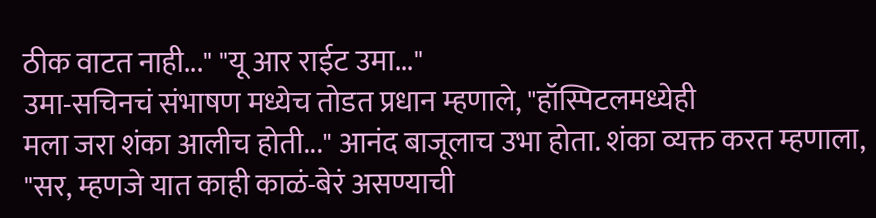ठीक वाटत नाही..." "यू आर राईट उमा..."
उमा-सचिनचं संभाषण मध्येच तोडत प्रधान म्हणाले, "हॉस्पिटलमध्येही
मला जरा शंका आलीच होती..." आनंद बाजूलाच उभा होता. शंका व्यक्त करत म्हणाला,
"सर, म्हणजे यात काही काळं-बेरं असण्याची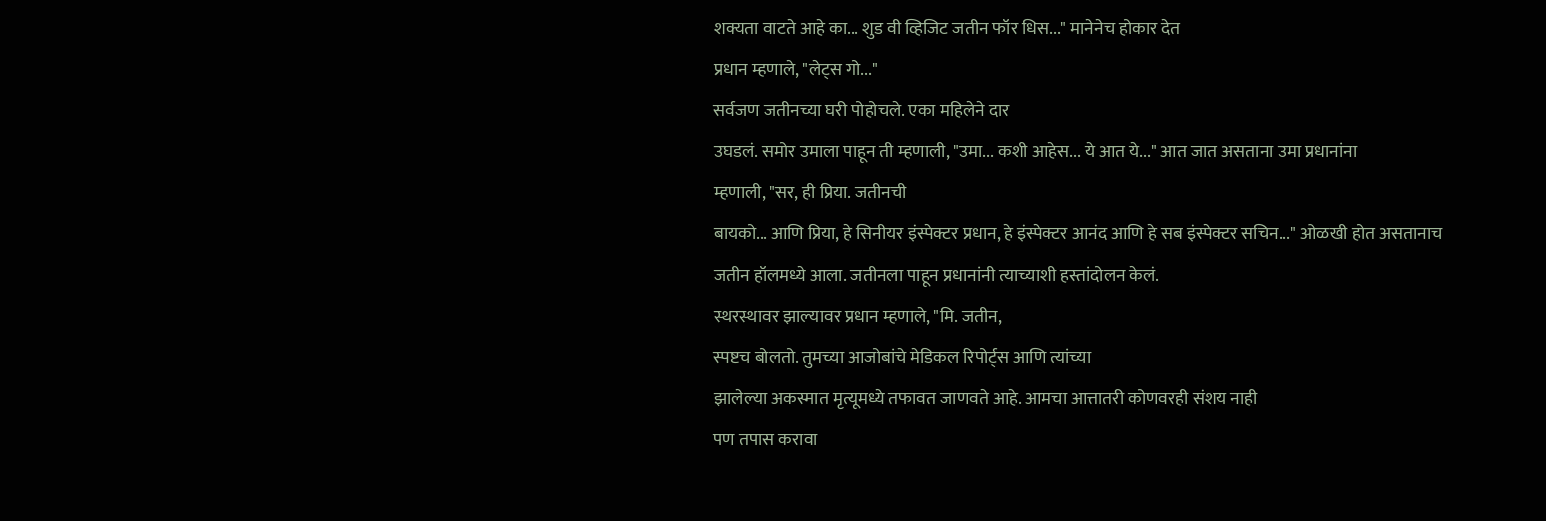शक्यता वाटते आहे का... शुड वी व्हिजिट जतीन फॉर धिस..." मानेनेच होकार देत
प्रधान म्हणाले, "लेट्स गो..."
सर्वजण जतीनच्या घरी पोहोचले. एका महिलेने दार
उघडलं. समोर उमाला पाहून ती म्हणाली, "उमा... कशी आहेस... ये आत ये..." आत जात असताना उमा प्रधानांना
म्हणाली, "सर, ही प्रिया. जतीनची
बायको... आणि प्रिया, हे सिनीयर इंस्पेक्टर प्रधान, हे इंस्पेक्टर आनंद आणि हे सब इंस्पेक्टर सचिन..." ओळखी होत असतानाच
जतीन हॉलमध्ये आला. जतीनला पाहून प्रधानांनी त्याच्याशी हस्तांदोलन केलं.
स्थरस्थावर झाल्यावर प्रधान म्हणाले, "मि. जतीन,
स्पष्टच बोलतो. तुमच्या आजोबांचे मेडिकल रिपोर्ट्स आणि त्यांच्या
झालेल्या अकस्मात मृत्यूमध्ये तफावत जाणवते आहे. आमचा आत्तातरी कोणवरही संशय नाही
पण तपास करावा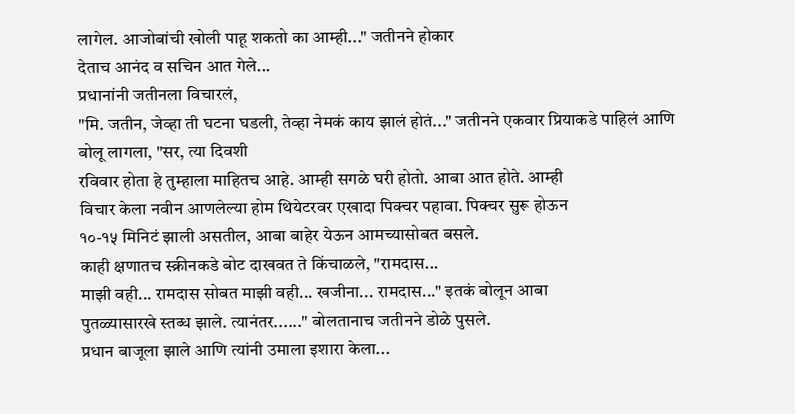लागेल. आजोबांची खोली पाहू शकतो का आम्ही..." जतीनने होकार
देताच आनंद व सचिन आत गेले...
प्रधानांनी जतीनला विचारलं,
"मि. जतीन, जेव्हा ती घटना घडली, तेव्हा नेमकं काय झालं होतं..." जतीनने एकवार प्रियाकडे पाहिलं आणि
बोलू लागला, "सर, त्या दिवशी
रविवार होता हे तुम्हाला माहितच आहे. आम्ही सगळे घरी होतो. आबा आत होते. आम्ही
विचार केला नवीन आणलेल्या होम थियेटरवर एखादा पिक्चर पहावा. पिक्चर सुरू होऊन
१०-१५ मिनिटं झाली असतील, आबा बाहेर येऊन आमच्यासोबत बसले.
काही क्षणातच स्क्रीनकडे बोट दाखवत ते किंचाळले, "रामदास...
माझी वही... रामदास सोबत माझी वही... खजीना... रामदास..." इतकं बोलून आबा
पुतळ्यासारखे स्तब्ध झाले. त्यानंतर......" बोलतानाच जतीनने डोळे पुसले.
प्रधान बाजूला झाले आणि त्यांनी उमाला इशारा केला...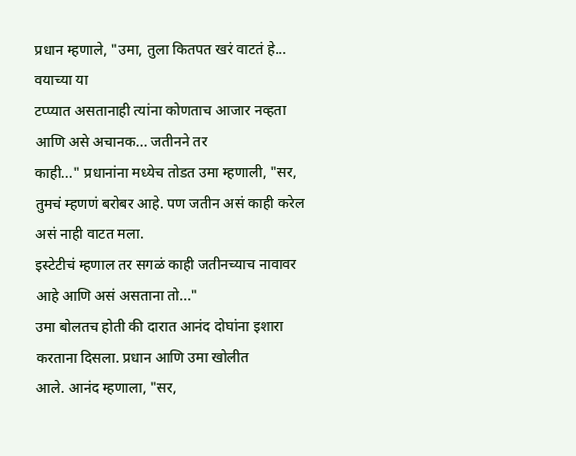प्रधान म्हणाले, "उमा, तुला कितपत खरं वाटतं हे... वयाच्या या
टप्प्यात असतानाही त्यांना कोणताच आजार नव्हता आणि असे अचानक... जतीनने तर
काही..." प्रधानांना मध्येच तोडत उमा म्हणाली, "सर,
तुमचं म्हणणं बरोबर आहे. पण जतीन असं काही करेल असं नाही वाटत मला.
इस्टेटीचं म्हणाल तर सगळं काही जतीनच्याच नावावर आहे आणि असं असताना तो..."
उमा बोलतच होती की दारात आनंद दोघांना इशारा करताना दिसला. प्रधान आणि उमा खोलीत
आले. आनंद म्हणाला, "सर,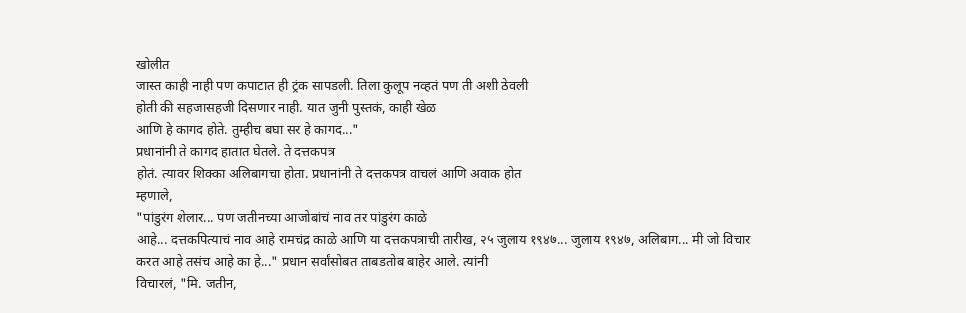खोलीत
जास्त काही नाही पण कपाटात ही ट्रंक सापडली. तिला कुलूप नव्हतं पण ती अशी ठेवली
होती की सहजासहजी दिसणार नाही. यात जुनी पुस्तकं, काही खेळ
आणि हे कागद होते. तुम्हीच बघा सर हे कागद..."
प्रधानांनी ते कागद हातात घेतले. ते दत्तकपत्र
होतं. त्यावर शिक्का अलिबागचा होता. प्रधानांनी ते दत्तकपत्र वाचलं आणि अवाक होत
म्हणाले,
"पांडुरंग शेलार... पण जतीनच्या आजोबांचं नाव तर पांडुरंग काळे
आहे... दत्तकपित्याचं नाव आहे रामचंद्र काळे आणि या दत्तकपत्राची तारीख, २५ जुलाय १९४७... जुलाय १९४७, अलिबाग... मी जो विचार
करत आहे तसंच आहे का हे..." प्रधान सर्वांसोबत ताबडतोब बाहेर आले. त्यांनी
विचारलं, "मि. जतीन,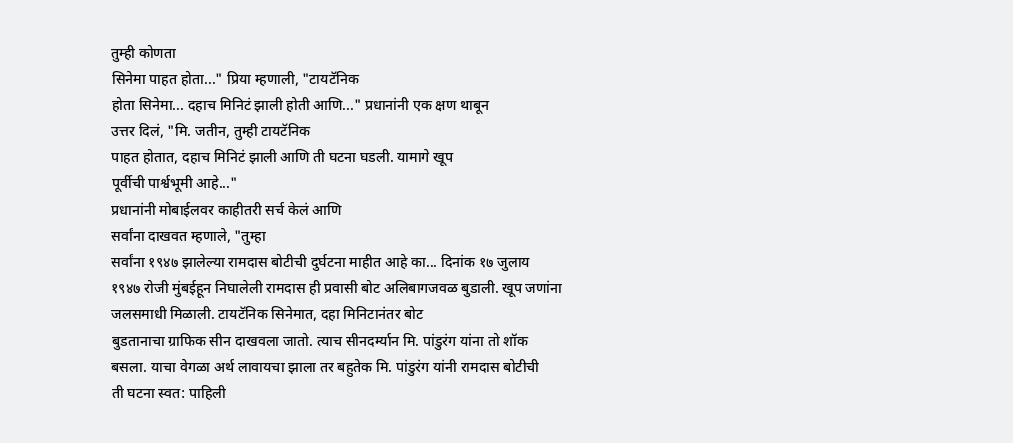तुम्ही कोणता
सिनेमा पाहत होता..." प्रिया म्हणाली, "टायटॅनिक
होता सिनेमा... दहाच मिनिटं झाली होती आणि..." प्रधानांनी एक क्षण थाबून
उत्तर दिलं, "मि. जतीन, तुम्ही टायटॅनिक
पाहत होतात, दहाच मिनिटं झाली आणि ती घटना घडली. यामागे खूप
पूर्वीची पार्श्वभूमी आहे..."
प्रधानांनी मोबाईलवर काहीतरी सर्च केलं आणि
सर्वांना दाखवत म्हणाले, "तुम्हा
सर्वांना १९४७ झालेल्या रामदास बोटीची दुर्घटना माहीत आहे का... दिनांक १७ जुलाय
१९४७ रोजी मुंबईहून निघालेली रामदास ही प्रवासी बोट अलिबागजवळ बुडाली. खूप जणांना
जलसमाधी मिळाली. टायटॅनिक सिनेमात, दहा मिनिटानंतर बोट
बुडतानाचा ग्राफिक सीन दाखवला जातो. त्याच सीनदर्म्यान मि. पांडुरंग यांना तो शॉक
बसला. याचा वेगळा अर्थ लावायचा झाला तर बहुतेक मि. पांडुरंग यांनी रामदास बोटीची
ती घटना स्वत: पाहिली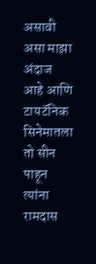असावी असा माझा अंदाज आहे आणि टायटॅनिक सिनेमातला तो सीन
पाहून त्यांना रामदास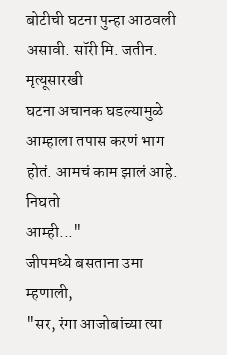बोटीची घटना पुन्हा आठवली असावी. सॉरी मि. जतीन. मृत्यूसारखी
घटना अचानक घडल्यामुळे आम्हाला तपास करणं भाग होतं. आमचं काम झालं आहे. निघतो
आम्ही..."
जीपमध्ये बसताना उमा म्हणाली,
"सर, रंगा आजोबांच्या त्या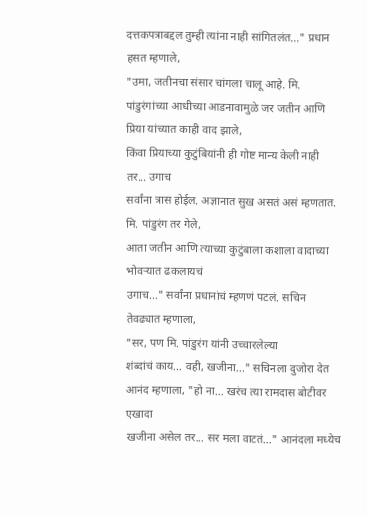दत्तकपत्राबद्दल तुम्ही त्यांना नाही सांगितलंत..." प्रधान हसत म्हणाले,
"उमा, जतीनचा संसार चांगला चालू आहे. मि.
पांडुरंगांच्या आधीच्या आडनावामुळे जर जतीन आणि प्रिया यांच्यात काही वाद झाले,
किंवा प्रियाच्या कुटुंबियांनी ही गोष्ट मान्य केली नाही तर... उगाच
सर्वांना त्रास होईल. अज्ञानात सुख असतं असं म्हणतात. मि. पांडुरंग तर गेले,
आता जतीन आणि त्याच्या कुटुंबाला कशाला वादाच्या भोवऱ्यात ढकलायचं
उगाच..." सर्वांना प्रधानांचं म्हणणं पटलं. सचिन तेवढ्यात म्हणाला,
"सर, पण मि. पांडुरंग यांनी उच्चारलेल्या
शंब्दांचं काय... वही, खजीना..." सचिनला दुजोरा देत
आनंद म्हणाला, "हो ना... खरंच त्या रामदास बोटीवर एखादा
खजीना असेल तर... सर मला वाटतं..." आनंदला मध्येच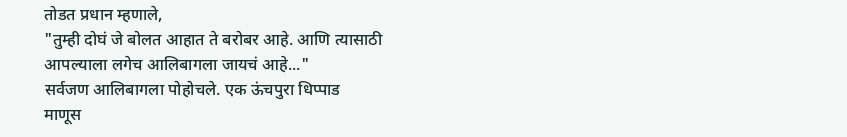तोडत प्रधान म्हणाले,
"तुम्ही दोघं जे बोलत आहात ते बरोबर आहे. आणि त्यासाठी
आपल्याला लगेच आलिबागला जायचं आहे..."
सर्वजण आलिबागला पोहोचले. एक ऊंचपुरा धिप्पाड
माणूस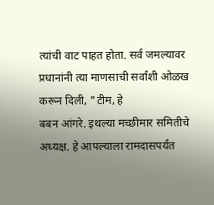त्यांची वाट पाहत होता. सर्व जमल्यावर प्रधानांनी त्या माणसाची सर्वांशी ओळख
करून दिली, "टीम, हे
बबन आंगरे. इथल्या मच्छीमार समितीचे अध्यक्ष. हे आपल्याला रामदासपर्यंत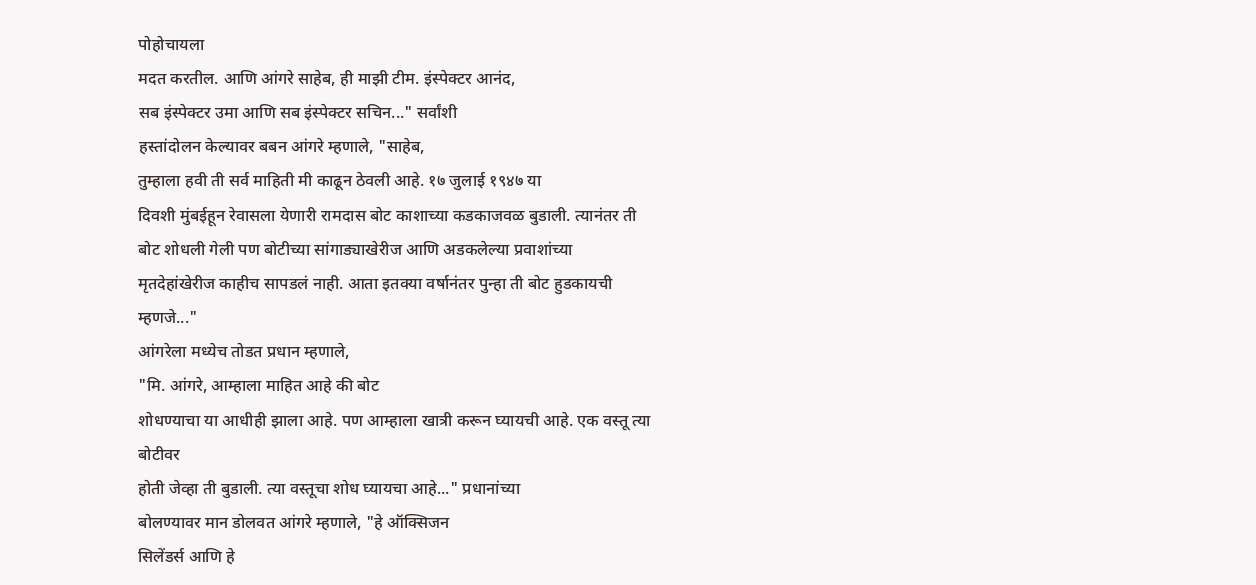पोहोचायला
मदत करतील. आणि आंगरे साहेब, ही माझी टीम. इंस्पेक्टर आनंद,
सब इंस्पेक्टर उमा आणि सब इंस्पेक्टर सचिन..." सर्वांशी
हस्तांदोलन केल्यावर बबन आंगरे म्हणाले, "साहेब,
तुम्हाला हवी ती सर्व माहिती मी काढून ठेवली आहे. १७ जुलाई १९४७ या
दिवशी मुंबईहून रेवासला येणारी रामदास बोट काशाच्या कडकाजवळ बुडाली. त्यानंतर ती
बोट शोधली गेली पण बोटीच्या सांगाड्याखेरीज आणि अडकलेल्या प्रवाशांच्या
मृतदेहांखेरीज काहीच सापडलं नाही. आता इतक्या वर्षानंतर पुन्हा ती बोट हुडकायची
म्हणजे..."
आंगरेला मध्येच तोडत प्रधान म्हणाले,
"मि. आंगरे, आम्हाला माहित आहे की बोट
शोधण्याचा या आधीही झाला आहे. पण आम्हाला खात्री करून घ्यायची आहे. एक वस्तू त्या बोटीवर
होती जेव्हा ती बुडाली. त्या वस्तूचा शोध घ्यायचा आहे..." प्रधानांच्या
बोलण्यावर मान डोलवत आंगरे म्हणाले, "हे ऑक्सिजन
सिलेंडर्स आणि हे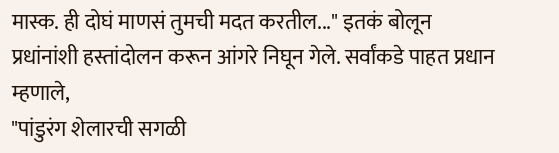मास्क. ही दोघं माणसं तुमची मदत करतील..." इतकं बोलून
प्रधांनांशी हस्तांदोलन करून आंगरे निघून गेले. सर्वांकडे पाहत प्रधान म्हणाले,
"पांडुरंग शेलारची सगळी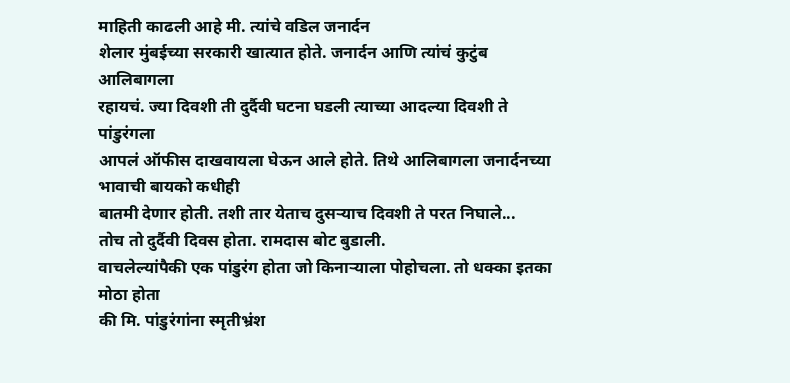माहिती काढली आहे मी. त्यांचे वडिल जनार्दन
शेलार मुंबईच्या सरकारी खात्यात होते. जनार्दन आणि त्यांचं कुटुंब आलिबागला
रहायचं. ज्या दिवशी ती दुर्दैवी घटना घडली त्याच्या आदल्या दिवशी ते पांडुरंगला
आपलं ऑफीस दाखवायला घेऊन आले होते. तिथे आलिबागला जनार्दनच्या भावाची बायको कधीही
बातमी देणार होती. तशी तार येताच दुसऱ्याच दिवशी ते परत निघाले...
तोच तो दुर्दैवी दिवस होता. रामदास बोट बुडाली.
वाचलेल्यांपैकी एक पांडुरंग होता जो किनाऱ्याला पोहोचला. तो धक्का इतका मोठा होता
की मि. पांडुरंगांना स्मृतीभ्रंश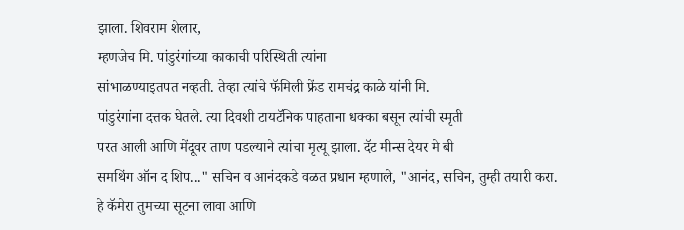झाला. शिवराम शेलार,
म्हणजेच मि. पांडुरंगांच्या काकाची परिस्थिती त्यांना
सांभाळण्याइतपत नव्हती. तेव्हा त्यांचे फॅमिली फ्रेंड रामचंद्र काळे यांनी मि.
पांडुरंगांना दत्तक घेतले. त्या दिवशी टायटॅनिक पाहताना धक्का बसून त्यांची स्मृती
परत आली आणि मेंदूवर ताण पडल्याने त्यांचा मृत्यू झाला. दॅट मीन्स देयर मे बी
समथिंग ऑन द शिप..." सचिन व आनंदकडे वळत प्रधान म्हणाले, "आनंद, सचिन, तुम्ही तयारी करा.
हे कॅमेरा तुमच्या सूटना लावा आणि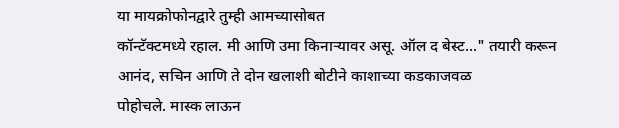या मायक्रोफोनद्वारे तुम्ही आमच्यासोबत
कॉन्टॅक्टमध्ये रहाल. मी आणि उमा किनाऱ्यावर असू. ऑल द बेस्ट..." तयारी करून
आनंद, सचिन आणि ते दोन खलाशी बोटीने काशाच्या कडकाजवळ
पोहोचले. मास्क लाऊन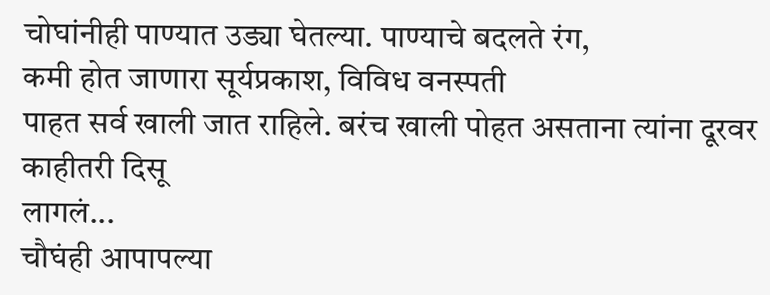चोघांनीही पाण्यात उड्या घेतल्या. पाण्याचे बदलते रंग,
कमी होत जाणारा सूर्यप्रकाश, विविध वनस्पती
पाहत सर्व खाली जात राहिले. बरंच खाली पोहत असताना त्यांना दूरवर काहीतरी दिसू
लागलं...
चौघंही आपापल्या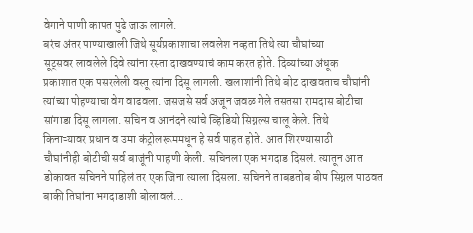वेगाने पाणी कापत पुढे जाऊ लागले.
बरंच अंतर पाण्याखाली जिथे सूर्यप्रकाशाचा लवलेश नव्हता तिथे त्या चौघांच्या
सूट्सवर लावलेले दिवे त्यांना रस्ता दाखवण्याचं काम करत होते. दिव्यांच्या अंधूक
प्रकाशात एक पसरलेली वस्तू त्यांना दिसू लागली. खलाशांनी तिथे बोट दाखवताच चौघांनी
त्यांच्या पोहण्याचा वेग वाढवला. जसजसे सर्व अजून जवळ गेले तसतसा रामदास बोटीचा
सांगाडा दिसू लागला. सचिन व आनंदने त्यांचे व्हिडियो सिग्नल्स चालू केले. तिथे
किनाऱ्यावर प्रधान व उमा कंट्रोलरूममधून हे सर्व पाहत होते. आत शिरण्यासाठी
चौघांनीही बोटीची सर्व बाजूंनी पाहणी केली. सचिनला एक भगदाड दिसलं. त्यातून आत
डोकावत सचिनने पाहिलं तर एक जिना त्याला दिसला. सचिनने ताबडतोब बीप सिग्नल पाठवत
बाकी तिघांना भगदाडाशी बोलावलं...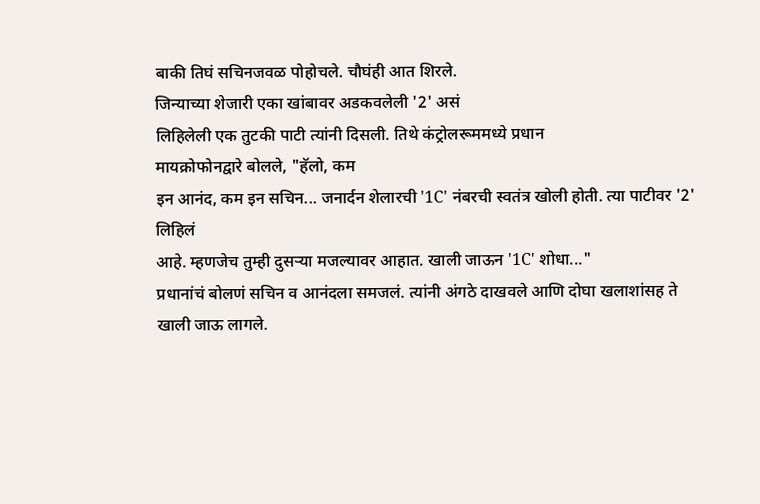बाकी तिघं सचिनजवळ पोहोचले. चौघंही आत शिरले.
जिन्याच्या शेजारी एका खांबावर अडकवलेली '2' असं
लिहिलेली एक तुटकी पाटी त्यांनी दिसली. तिथे कंट्रोलरूममध्ये प्रधान
मायक्रोफोनद्वारे बोलले, "हॅलो, कम
इन आनंद, कम इन सचिन... जनार्दन शेलारची '1C' नंबरची स्वतंत्र खोली होती. त्या पाटीवर '2' लिहिलं
आहे. म्हणजेच तुम्ही दुसऱ्या मजल्यावर आहात. खाली जाऊन '1C' शोधा..."
प्रधानांचं बोलणं सचिन व आनंदला समजलं. त्यांनी अंगठे दाखवले आणि दोघा खलाशांसह ते
खाली जाऊ लागले.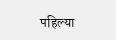पहिल्या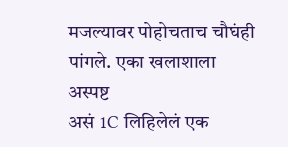मजल्यावर पोहोचताच चौघंही पांगले. एका खलाशाला अस्पष्ट
असं 1C लिहिलेलं एक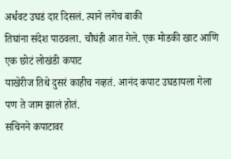अर्धवट उघडं दार दिसलं. त्याने लगेच बाकी
तिघांना संदेश पाठवला. चौघंही आत गेले. एक मोडकी खाट आणि एक छोटं लोखंडी कपाट
याखेरीज तिथे दुसरं काहीच नव्हतं. आनंद कपाट उघडायला गेला पण ते जाम झालं होतं.
सचिनने कपाटावर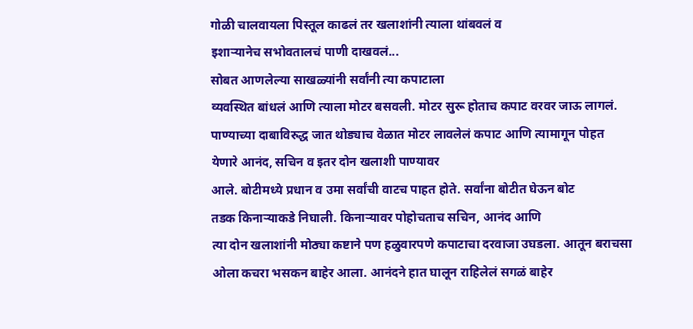गोळी चालवायला पिस्तूल काढलं तर खलाशांनी त्याला थांबवलं व
इशाऱ्यानेच सभोवतालचं पाणी दाखवलं...
सोबत आणलेल्या साखळ्यांनी सर्वांनी त्या कपाटाला
व्यवस्थित बांधलं आणि त्याला मोटर बसवली. मोटर सुरू होताच कपाट वरवर जाऊ लागलं.
पाण्याच्या दाबाविरुद्ध जात थोड्याच वेळात मोटर लावलेलं कपाट आणि त्यामागून पोहत
येणारे आनंद, सचिन व इतर दोन खलाशी पाण्यावर
आले. बोटीमध्ये प्रधान व उमा सर्वांची वाटच पाहत होते. सर्वांना बोटीत घेऊन बोट
तडक किनाऱ्याकडे निघाली. किनाऱ्यावर पोहोचताच सचिन, आनंद आणि
त्या दोन खलाशांनी मोठ्या कष्टाने पण हळुवारपणे कपाटाचा दरवाजा उघडला. आतून बराचसा
ओला कचरा भसकन बाहेर आला. आनंदने हात घालून राहिलेलं सगळं बाहेर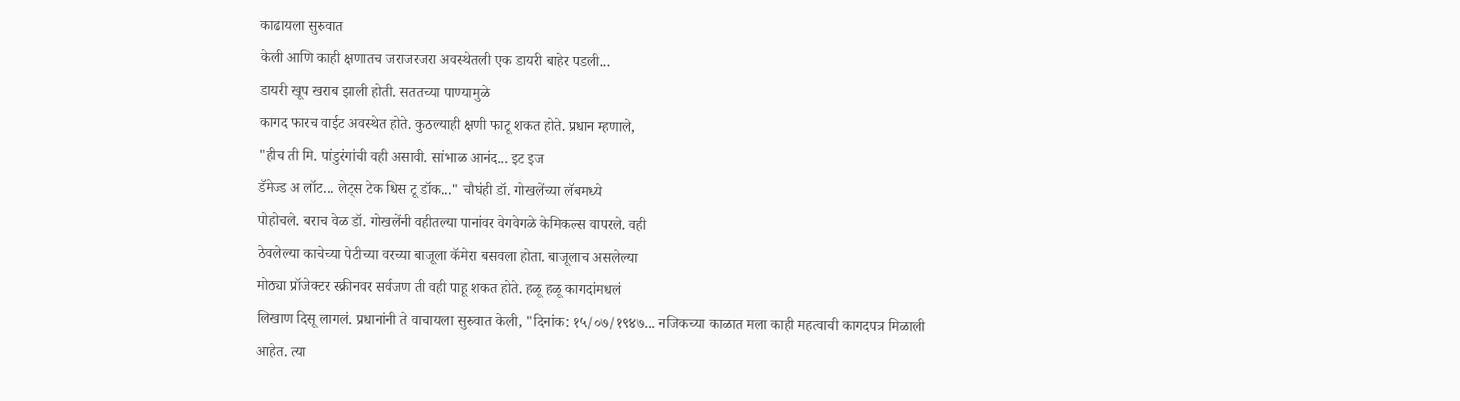काढायला सुरुवात
केली आणि काही क्षणातच जराजरजरा अवस्थेतली एक डायरी बाहेर पडली...
डायरी खूप खराब झाली होती. सततच्या पाण्यामुळे
कागद फारच वाईट अवस्थेत होते. कुठल्याही क्षणी फाटू शकत होते. प्रधान म्हणाले,
"हीच ती मि. पांडुरंगांची वही असावी. सांभाळ आनंद... इट इज
डॅमेज्ड अ लॉट... लेट्स टेक धिस टू डॉक..." चौघंही डॉ. गोखलेंच्या लॅबमध्ये
पोहोचले. बराच वेळ डॉ. गोखलेंनी वहीतल्या पानांवर वेगवेगळे केमिकल्स वापरले. वही
ठेवलेल्या काचेच्या पेटीच्या वरच्या बाजूला कॅमेरा बसवला होता. बाजूलाच असलेल्या
मोठ्या प्रॉजेक्टर स्क्रीनवर सर्वजण ती वही पाहू शकत होते. हळू हळू कागदांमधलं
लिखाण दिसू लागलं. प्रधानांनी ते वाचायला सुरुवात केली, "दिनांक: १५/०७/१९४७... नजिकच्या काळात मला काही महत्वाची कागदपत्र मिळाली
आहेत. त्या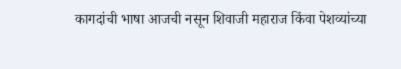कागदांची भाषा आजची नसून शिवाजी महाराज किंवा पेशव्यांच्या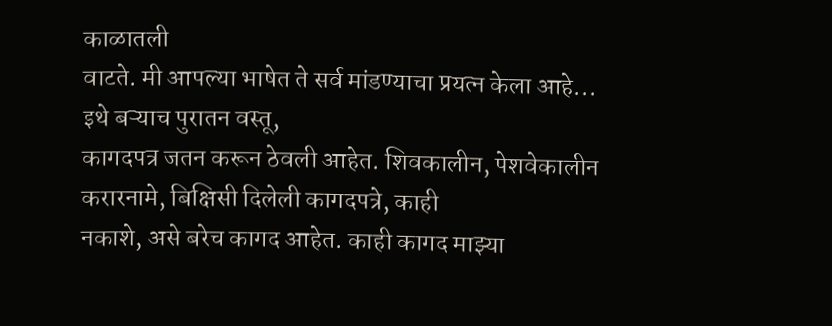काळातली
वाटते. मी आपल्या भाषेत ते सर्व मांडण्याचा प्रयत्न केला आहे...
इथे बऱ्याच पुरातन वस्तू,
कागदपत्र जतन करून ठेवली आहेत. शिवकालीन, पेशवेकालीन
करारनामे, बिक्षिसी दिलेली कागदपत्रे, काही
नकाशे, असे बरेच कागद आहेत. काही कागद माझ्या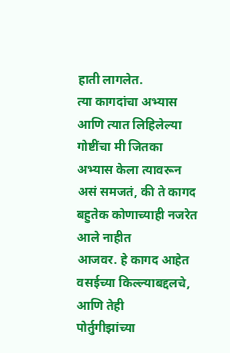हाती लागलेत.
त्या कागदांचा अभ्यास आणि त्यात लिहिलेल्या गोष्टींचा मी जितका अभ्यास केला त्यावरून
असं समजतं, की ते कागद बहुतेक कोणाच्याही नजरेत आले नाहीत
आजवर. हे कागद आहेत वसईच्या किल्ल्याबद्दलचे, आणि तेही
पोर्तुगीझांच्या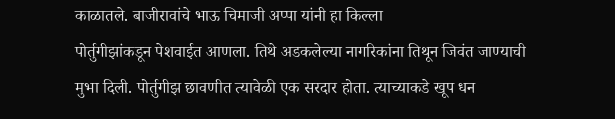काळातले. बाजीरावांचे भाऊ चिमाजी अप्पा यांनी हा किल्ला
पोर्तुगीझांकडून पेशवाईत आणला. तिथे अडकलेल्या नागरिकांना तिथून जिवंत जाण्याची
मुभा दिली. पोर्तुगीझ छावणीत त्यावेळी एक सरदार होता. त्याच्याकडे खूप धन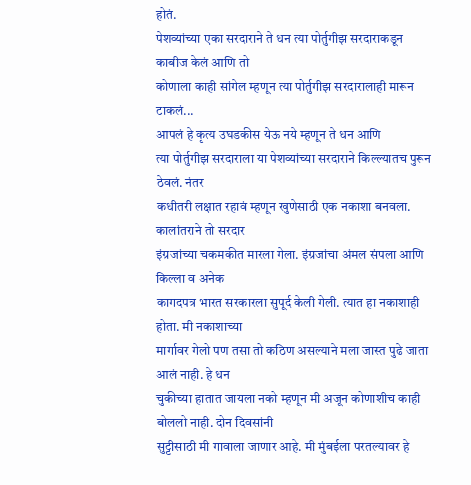होतं.
पेशव्यांच्या एका सरदाराने ते धन त्या पोर्तुगीझ सरदाराकडून काबीज केलं आणि तो
कोणाला काही सांगेल म्हणून त्या पोर्तुगीझ सरदारालाही मारून टाकलं...
आपलं हे कृत्य उघडकीस येऊ नये म्हणून ते धन आणि
त्या पोर्तुगीझ सरदाराला या पेशव्यांच्या सरदाराने किल्ल्यातच पुरून ठेवलं. नंतर
कधीतरी लक्षात रहावं म्हणून खुणेसाठी एक नकाशा बनवला. कालांतराने तो सरदार
इंग्रजांच्या चकमकीत मारला गेला. इंग्रजांचा अंमल संपला आणि किल्ला व अनेक
कागदपत्र भारत सरकारला सुपूर्द केली गेली. त्यात हा नकाशाही होता. मी नकाशाच्या
मार्गावर गेलो पण तसा तो कठिण असल्याने मला जास्त पुढे जाता आलं नाही. हे धन
चुकीच्या हातात जायला नको म्हणून मी अजून कोणाशीच काही बोललो नाही. दोन दिवसांनी
सुट्टीसाठी मी गावाला जाणार आहे. मी मुंबईला परतल्यावर हे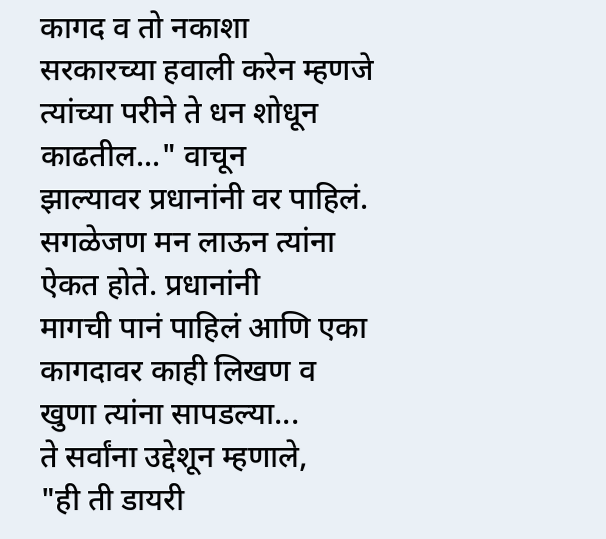कागद व तो नकाशा
सरकारच्या हवाली करेन म्हणजे त्यांच्या परीने ते धन शोधून काढतील..." वाचून
झाल्यावर प्रधानांनी वर पाहिलं. सगळेजण मन लाऊन त्यांना ऐकत होते. प्रधानांनी
मागची पानं पाहिलं आणि एका कागदावर काही लिखण व खुणा त्यांना सापडल्या...
ते सर्वांना उद्देशून म्हणाले,
"ही ती डायरी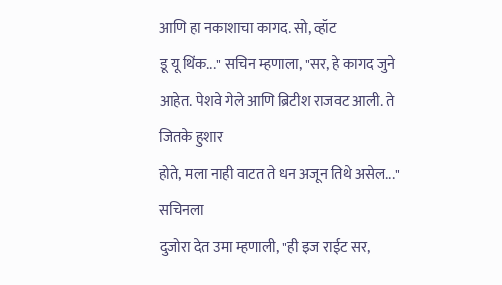आणि हा नकाशाचा कागद. सो, व्हॉट
डू यू थिंक..." सचिन म्हणाला, "सर, हे कागद जुने आहेत. पेशवे गेले आणि ब्रिटीश राजवट आली. ते जितके हुशार
होते, मला नाही वाटत ते धन अजून तिथे असेल..." सचिनला
दुजोरा देत उमा म्हणाली, "ही इज राईट सर,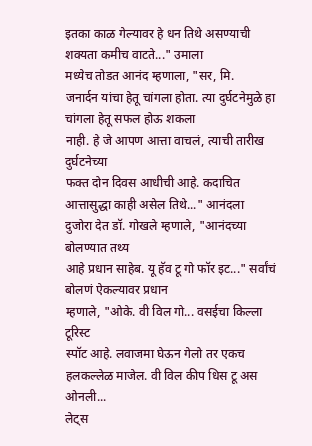इतका काळ गेल्यावर हे धन तिथे असण्याची शक्यता कमीच वाटते..." उमाला
मध्येच तोडत आनंद म्हणाला, "सर, मि.
जनार्दन यांचा हेतू चांगला होता. त्या दुर्घटनेमुळे हा चांगला हेतू सफल होऊ शकला
नाही. हे जे आपण आत्ता वाचलं, त्याची तारीख दुर्घटनेच्या
फक्त दोन दिवस आधीची आहे. कदाचित आत्तासुद्धा काही असेल तिथे..." आनंदला
दुजोरा देत डॉ. गोखले म्हणाले, "आनंदच्या बोलण्यात तथ्य
आहे प्रधान साहेब. यू हॅव टू गो फॉर इट..." सर्वांचं बोलणं ऐकल्यावर प्रधान
म्हणाले, "ओके. वी विल गो... वसईचा किल्ला टूरिस्ट
स्पॉट आहे. लवाजमा घेऊन गेलो तर एकच हलकल्लेळ माजेल. वी विल कीप धिस टू अस ओनली...
लेट्स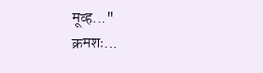मूव्ह..."
क्रमशः...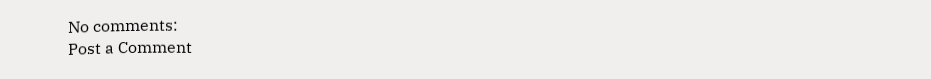No comments:
Post a Comment